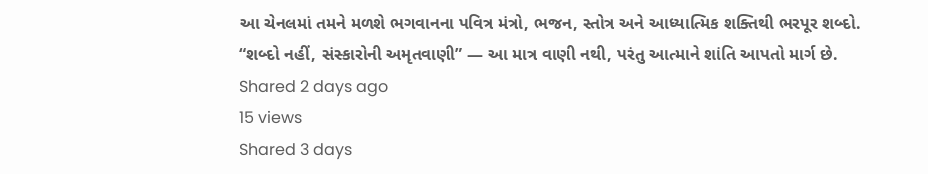આ ચેનલમાં તમને મળશે ભગવાનના પવિત્ર મંત્રો, ભજન, સ્તોત્ર અને આધ્યાત્મિક શક્તિથી ભરપૂર શબ્દો.
“શબ્દો નહીં, સંસ્કારોની અમૃતવાણી” — આ માત્ર વાણી નથી, પરંતુ આત્માને શાંતિ આપતો માર્ગ છે.
Shared 2 days ago
15 views
Shared 3 days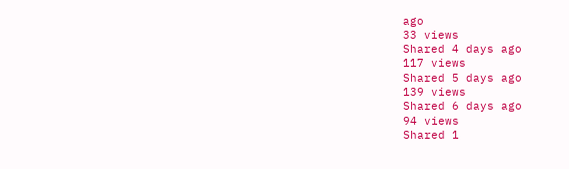ago
33 views
Shared 4 days ago
117 views
Shared 5 days ago
139 views
Shared 6 days ago
94 views
Shared 1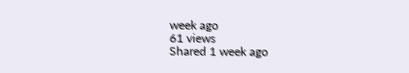week ago
61 views
Shared 1 week ago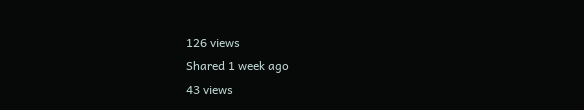126 views
Shared 1 week ago
43 views